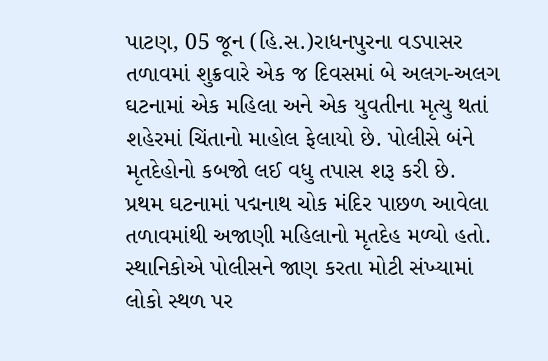પાટણ, 05 જૂન (હિ.સ.)રાધનપુરના વડપાસર તળાવમાં શુક્રવારે એક જ દિવસમાં બે અલગ-અલગ ઘટનામાં એક મહિલા અને એક યુવતીના મૃત્યુ થતાં શહેરમાં ચિંતાનો માહોલ ફેલાયો છે. પોલીસે બંને મૃતદેહોનો કબજો લઈ વધુ તપાસ શરૂ કરી છે.
પ્રથમ ઘટનામાં પદ્મનાથ ચોક મંદિર પાછળ આવેલા તળાવમાંથી અજાણી મહિલાનો મૃતદેહ મળ્યો હતો. સ્થાનિકોએ પોલીસને જાણ કરતા મોટી સંખ્યામાં લોકો સ્થળ પર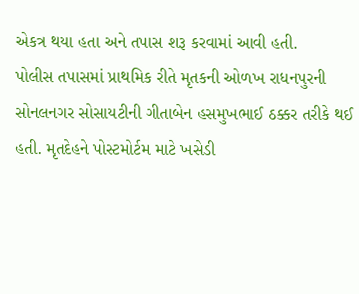એકત્ર થયા હતા અને તપાસ શરૂ કરવામાં આવી હતી.
પોલીસ તપાસમાં પ્રાથમિક રીતે મૃતકની ઓળખ રાધનપુરની સોનલનગર સોસાયટીની ગીતાબેન હસમુખભાઈ ઠક્કર તરીકે થઈ હતી. મૃતદેહને પોસ્ટમોર્ટમ માટે ખસેડી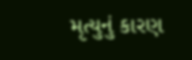મૃત્યુનું કારણ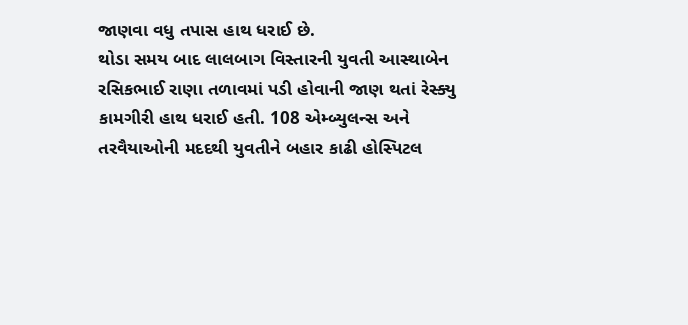જાણવા વધુ તપાસ હાથ ધરાઈ છે.
થોડા સમય બાદ લાલબાગ વિસ્તારની યુવતી આસ્થાબેન રસિકભાઈ રાણા તળાવમાં પડી હોવાની જાણ થતાં રેસ્ક્યુ કામગીરી હાથ ધરાઈ હતી. 108 એમ્બ્યુલન્સ અને તરવૈયાઓની મદદથી યુવતીને બહાર કાઢી હોસ્પિટલ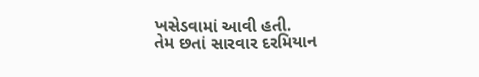ખસેડવામાં આવી હતી.
તેમ છતાં સારવાર દરમિયાન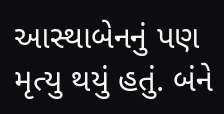આસ્થાબેનનું પણ મૃત્યુ થયું હતું. બંને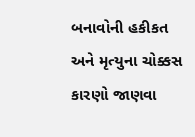બનાવોની હકીકત અને મૃત્યુના ચોક્કસ કારણો જાણવા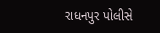રાધનપુર પોલીસે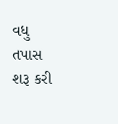વધુ તપાસ શરૂ કરી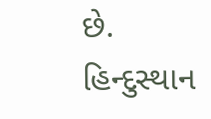છે.
હિન્દુસ્થાન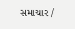સમાચાર /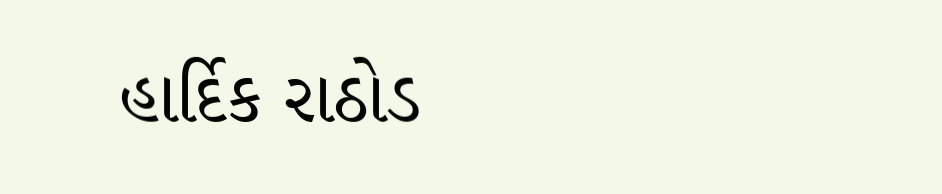હાર્દિક રાઠોડ